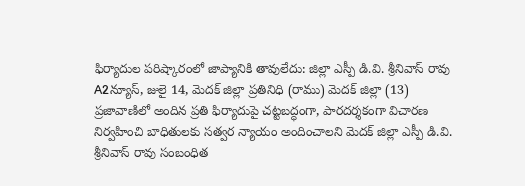ఫిర్యాదుల పరిష్కారంలో జాప్యానికి తావులేదు: జిల్లా ఎస్పీ డి.వి. శ్రీనివాస్ రావు
A2న్యూస్, జులై 14, మెదక్ జిల్లా ప్రతినిధి (రాము) మెదక్ జిల్లా (13) ప్రజావాణిలో అందిన ప్రతి ఫిర్యాదుపై చట్టబద్ధంగా, పారదర్శకంగా విచారణ నిర్వహించి బాధితులకు సత్వర న్యాయం అందించాలని మెదక్ జిల్లా ఎస్పీ డి.వి. శ్రీనివాస్ రావు సంబంధిత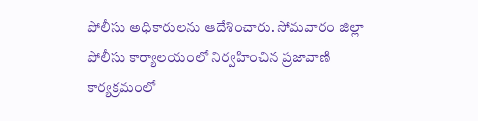పోలీసు అధికారులను ఆదేశించారు. సోమవారం జిల్లా పోలీసు కార్యాలయంలో నిర్వహించిన ప్రజావాణి కార్యక్రమంలో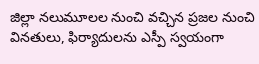జిల్లా నలుమూలల నుంచి వచ్చిన ప్రజల నుంచి వినతులు, ఫిర్యాదులను ఎస్పీ స్వయంగా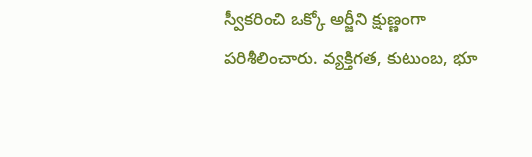స్వీకరించి ఒక్కో అర్జీని క్షుణ్ణంగా పరిశీలించారు. వ్యక్తిగత, కుటుంబ, భూ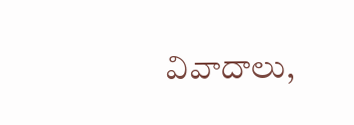వివాదాలు,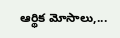ఆర్థిక మోసాలు,...